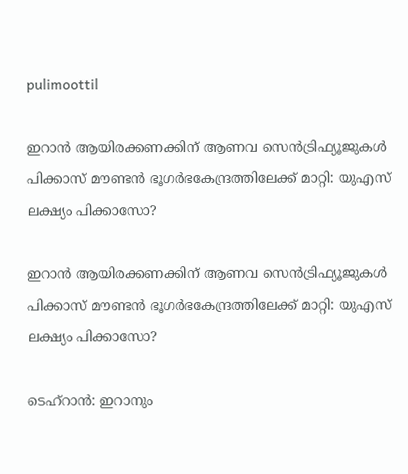pulimoottil

ഇറാന്‍ ആയിരക്കണക്കിന് ആണവ സെന്‍ട്രിഫ്യൂജുകള്‍ പിക്കാസ് മൗണ്ടന്‍ ഭൂഗര്‍ഭകേന്ദ്രത്തിലേക്ക് മാറ്റി: യുഎസ് ലക്ഷ്യം പിക്കാസോ?

ഇറാന്‍ ആയിരക്കണക്കിന് ആണവ സെന്‍ട്രിഫ്യൂജുകള്‍ പിക്കാസ് മൗണ്ടന്‍ ഭൂഗര്‍ഭകേന്ദ്രത്തിലേക്ക് മാറ്റി: യുഎസ് ലക്ഷ്യം പിക്കാസോ?

ടെഹ്‌റാന്‍: ഇറാനും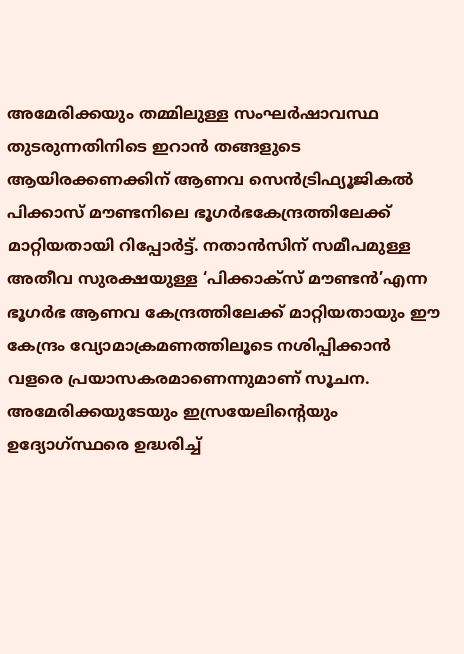അമേരിക്കയും തമ്മിലുള്ള സംഘര്‍ഷാവസ്ഥ തുടരുന്നതിനിടെ ഇറാന്‍ തങ്ങളുടെ ആയിരക്കണക്കിന് ആണവ സെന്‍ട്രിഫ്യൂജികല്‍ പിക്കാസ് മൗണ്ടനിലെ ഭൂഗര്‍ഭകേന്ദ്രത്തിലേക്ക് മാറ്റിയതായി റിപ്പോര്‍ട്ട്. നതാന്‍സിന് സമീപമുള്ള അതീവ സുരക്ഷയുള്ള ‘പിക്കാക്‌സ് മൗണ്ടന്‍’എന്ന ഭൂഗര്‍ഭ ആണവ കേന്ദ്രത്തിലേക്ക് മാറ്റിയതായും ഈ കേന്ദ്രം വ്യോമാക്രമണത്തിലൂടെ നശിപ്പിക്കാന്‍ വളരെ പ്രയാസകരമാണെന്നുമാണ് സൂചന. അമേരിക്കയുടേയും ഇസ്രയേലിന്റെയും ഉദ്യോഗ്സ്ഥരെ ഉദ്ധരിച്ച്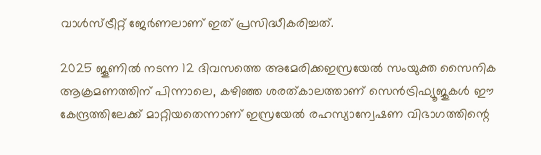വാള്‍സ്ട്രീറ്റ് ജേര്‍ണലാണ് ഇത് പ്രസിദ്ധീകരിച്ചത്.

2025 ജൂണില്‍ നടന്ന 12 ദിവസത്തെ അമേരിക്കഇസ്രയേല്‍ സംയുക്ത സൈനിക ആക്രമണത്തിന് പിന്നാലെ, കഴിഞ്ഞ ശരത്കാലത്താണ് സെന്‍ട്രിഫ്യൂജുകള്‍ ഈ കേന്ദ്രത്തിലേക്ക് മാറ്റിയതെന്നാണ് ഇസ്രയേല്‍ രഹസ്യാന്വേഷണ വിഭാഗത്തിന്റെ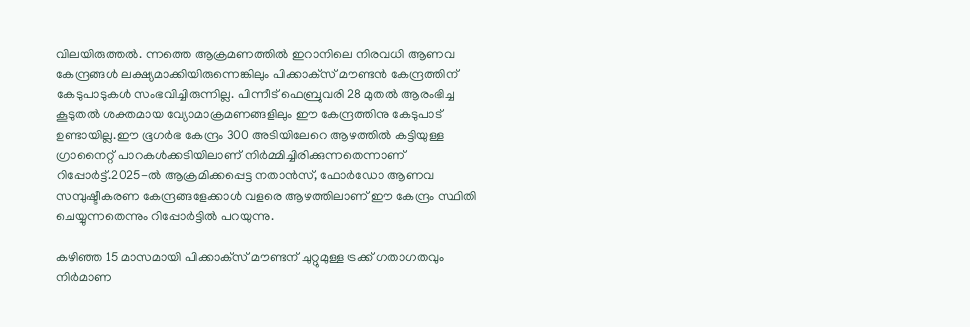വിലയിരുത്തല്‍. ന്നത്തെ ആക്രമണത്തില്‍ ഇറാനിലെ നിരവധി ആണവ കേന്ദ്രങ്ങള്‍ ലക്ഷ്യമാക്കിയിരുന്നെങ്കിലും പിക്കാക്‌സ് മൗണ്ടന്‍ കേന്ദ്രത്തിന് കേടുപാടുകള്‍ സംഭവിച്ചിരുന്നില്ല. പിന്നീട് ഫെബ്രുവരി 28 മുതല്‍ ആരംഭിച്ച കൂടുതല്‍ ശക്തമായ വ്യോമാക്രമണങ്ങളിലും ഈ കേന്ദ്രത്തിനു കേടുപാട് ഉണ്ടായില്ല.ഈ ഭൂഗര്‍ഭ കേന്ദ്രം 300 അടിയിലേറെ ആഴത്തില്‍ കട്ടിയുള്ള ഗ്രാനൈറ്റ് പാറകള്‍ക്കടിയിലാണ് നിര്‍മ്മിച്ചിരിക്കുന്നതെന്നാണ് റിപ്പോര്‍ട്ട്.2025-ല്‍ ആക്രമിക്കപ്പെട്ട നതാന്‍സ്, ഫോര്‍ഡോ ആണവ സമ്പുഷ്ടീകരണ കേന്ദ്രങ്ങളേക്കാള്‍ വളരെ ആഴത്തിലാണ് ഈ കേന്ദ്രം സ്ഥിതി ചെയ്യുന്നതെന്നും റിപ്പോര്‍ട്ടില്‍ പറയുന്നു.

കഴിഞ്ഞ 15 മാസമായി പിക്കാക്‌സ് മൗണ്ടന് ചുറ്റുമുള്ള ട്രക്ക് ഗതാഗതവും നിര്‍മാണ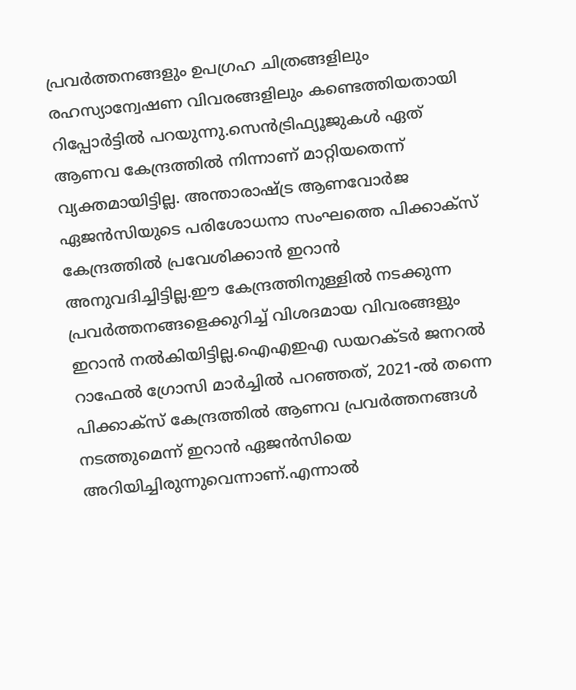പ്രവര്‍ത്തനങ്ങളും ഉപഗ്രഹ ചിത്രങ്ങളിലും രഹസ്യാന്വേഷണ വിവരങ്ങളിലും കണ്ടെത്തിയതായി റിപ്പോര്‍ട്ടില്‍ പറയുന്നു.സെന്‍ട്രിഫ്യൂജുകള്‍ ഏത് ആണവ കേന്ദ്രത്തില്‍ നിന്നാണ് മാറ്റിയതെന്ന് വ്യക്തമായിട്ടില്ല. അന്താരാഷ്ട്ര ആണവോര്‍ജ ഏജന്‍സിയുടെ പരിശോധനാ സംഘത്തെ പിക്കാക്‌സ് കേന്ദ്രത്തില്‍ പ്രവേശിക്കാന്‍ ഇറാന്‍ അനുവദിച്ചിട്ടില്ല.ഈ കേന്ദ്രത്തിനുള്ളില്‍ നടക്കുന്ന പ്രവര്‍ത്തനങ്ങളെക്കുറിച്ച് വിശദമായ വിവരങ്ങളും ഇറാന്‍ നല്‍കിയിട്ടില്ല.ഐഎഇഎ ഡയറക്ടര്‍ ജനറല്‍ റാഫേല്‍ ഗ്രോസി മാര്‍ച്ചില്‍ പറഞ്ഞത്, 2021-ല്‍ തന്നെ പിക്കാക്‌സ് കേന്ദ്രത്തില്‍ ആണവ പ്രവര്‍ത്തനങ്ങള്‍ നടത്തുമെന്ന് ഇറാന്‍ ഏജന്‍സിയെ അറിയിച്ചിരുന്നുവെന്നാണ്.എന്നാല്‍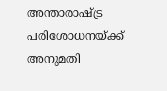അന്താരാഷ്ട്ര പരിശോധനയ്ക്ക് അനുമതി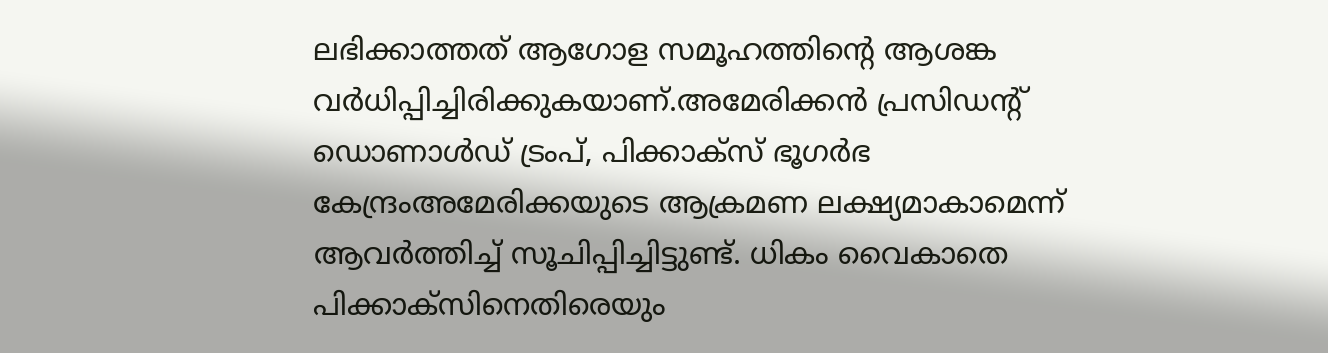ലഭിക്കാത്തത് ആഗോള സമൂഹത്തിന്റെ ആശങ്ക വര്‍ധിപ്പിച്ചിരിക്കുകയാണ്.അമേരിക്കന്‍ പ്രസിഡന്റ് ഡൊണാള്‍ഡ് ട്രംപ്, പിക്കാക്‌സ് ഭൂഗര്‍ഭ കേന്ദ്രംഅമേരിക്കയുടെ ആക്രമണ ലക്ഷ്യമാകാമെന്ന് ആവര്‍ത്തിച്ച് സൂചിപ്പിച്ചിട്ടുണ്ട്. ധികം വൈകാതെ പിക്കാക്‌സിനെതിരെയും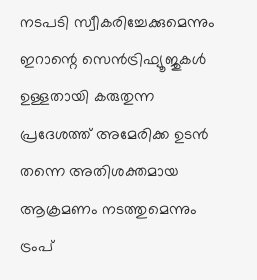നടപടി സ്വീകരിച്ചേക്കുമെന്നും ഇറാന്റെ സെന്‍ട്രിഫ്യൂജുകള്‍ ഉള്ളതായി കരുതുന്ന പ്രദേശത്ത് അമേരിക്ക ഉടന്‍ തന്നെ അതിശക്തമായ ആക്രമണം നടത്തുമെന്നും ട്രംപ്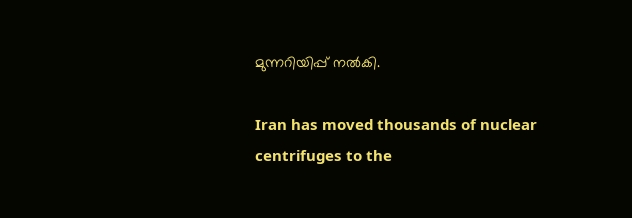മുന്നറിയിപ്പ് നല്‍കി.

Iran has moved thousands of nuclear centrifuges to the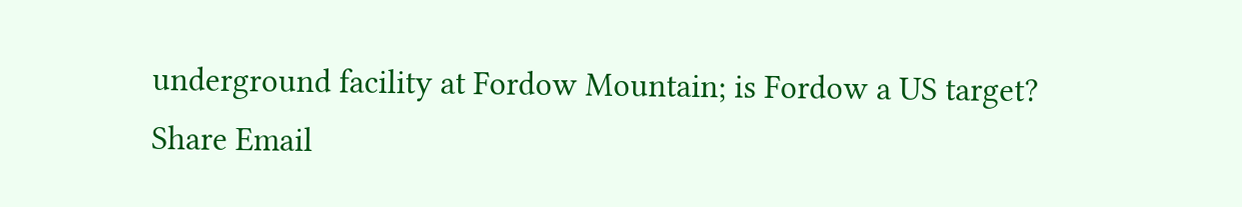underground facility at Fordow Mountain; is Fordow a US target?
Share Email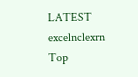LATEST excelnclexrn
Top